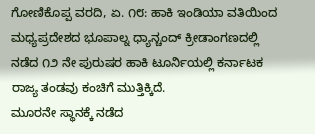ಗೋಣಿಕೊಪ್ಪ ವರದಿ, ಏ. ೧೮: ಹಾಕಿ ಇಂಡಿಯಾ ವತಿಯಿಂದ ಮಧ್ಯಪ್ರದೇಶದ ಭೂಪಾಲ್ನ ಧ್ಯಾನ್ಚಂದ್ ಕ್ರೀಡಾಂಗಣದಲ್ಲಿ ನಡೆದ ೧೨ ನೇ ಪುರುಷರ ಹಾಕಿ ಟೂರ್ನಿಯಲ್ಲಿ ಕರ್ನಾಟಕ ರಾಜ್ಯ ತಂಡವು ಕಂಚಿಗೆ ಮುತ್ತಿಕ್ಕಿದೆ.
ಮೂರನೇ ಸ್ಥಾನಕ್ಕೆ ನಡೆದ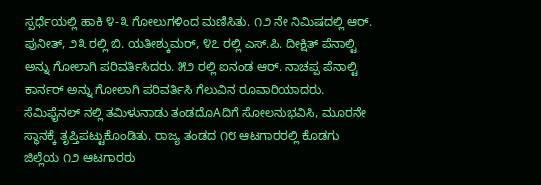ಸ್ಪರ್ಧೆಯಲ್ಲಿ ಹಾಕಿ ೪-೩ ಗೋಲುಗಳಿಂದ ಮಣಿಸಿತು. ೧೨ ನೇ ನಿಮಿಷದಲ್ಲಿ ಆರ್. ಪುನೀತ್, ೨೩ ರಲ್ಲಿ ಬಿ. ಯತೀಶ್ಕುಮರ್, ೪೭ ರಲ್ಲಿ ಎಸ್.ಪಿ. ದೀಕ್ಷಿತ್ ಪೆನಾಲ್ಟಿ ಅನ್ನು ಗೋಲಾಗಿ ಪರಿವರ್ತಿಸಿದರು. ೫೨ ರಲ್ಲಿ ಐನಂಡ ಆರ್. ನಾಚಪ್ಪ ಪೆನಾಲ್ಟಿ ಕಾರ್ನರ್ ಅನ್ನು ಗೋಲಾಗಿ ಪರಿವರ್ತಿಸಿ ಗೆಲುವಿನ ರೂವಾರಿಯಾದರು.
ಸೆಮಿಫೈನಲ್ ನಲ್ಲಿ ತಮಿಳುನಾಡು ತಂಡದೊAದಿಗೆ ಸೋಲನುಭವಿಸಿ, ಮೂರನೇ ಸ್ಥಾನಕ್ಕೆ ತೃಪ್ತಿಪಟ್ಟುಕೊಂಡಿತು. ರಾಜ್ಯ ತಂಡದ ೧೮ ಆಟಗಾರರಲ್ಲಿ ಕೊಡಗು ಜಿಲ್ಲೆಯ ೧೨ ಆಟಗಾರರು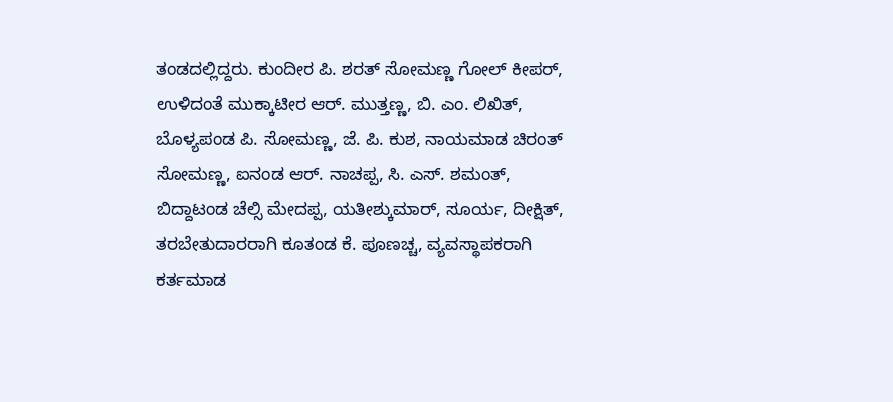ತಂಡದಲ್ಲಿದ್ದರು. ಕುಂದೀರ ಪಿ. ಶರತ್ ಸೋಮಣ್ಣ ಗೋಲ್ ಕೀಪರ್, ಉಳಿದಂತೆ ಮುಕ್ಕಾಟೀರ ಆರ್. ಮುತ್ತಣ್ಣ, ಬಿ. ಎಂ. ಲಿಖಿತ್, ಬೊಳ್ಯಪಂಡ ಪಿ. ಸೋಮಣ್ಣ, ಜೆ. ಪಿ. ಕುಶ, ನಾಯಮಾಡ ಚಿರಂತ್ ಸೋಮಣ್ಣ, ಐನಂಡ ಆರ್. ನಾಚಪ್ಪ, ಸಿ. ಎಸ್. ಶಮಂತ್, ಬಿದ್ದಾಟಂಡ ಚೆಲ್ಸಿ ಮೇದಪ್ಪ, ಯತೀಶ್ಕುಮಾರ್, ಸೂರ್ಯ, ದೀಕ್ಷಿತ್, ತರಬೇತುದಾರರಾಗಿ ಕೂತಂಡ ಕೆ. ಪೂಣಚ್ಚ, ವ್ಯವಸ್ಥಾಪಕರಾಗಿ ಕರ್ತಮಾಡ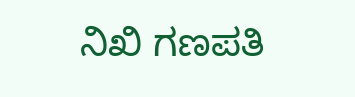ನಿಖಿ ಗಣಪತಿ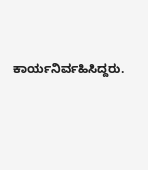ಕಾರ್ಯನಿರ್ವಹಿಸಿದ್ದರು.